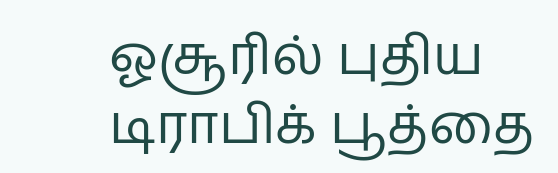ஓசூரில் புதிய டிராபிக் பூத்தை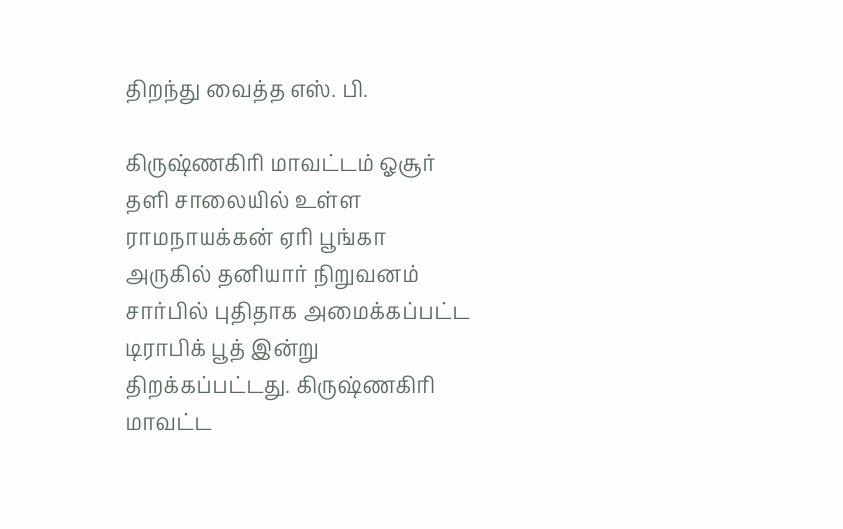திறந்து வைத்த எஸ். பி.

கிருஷ்ணகிரி மாவட்டம் ஓசூர் தளி சாலையில் உள்ள ராமநாயக்கன் ஏரி பூங்கா அருகில் தனியார் நிறுவனம் சார்பில் புதிதாக அமைக்கப்பட்ட டிராபிக் பூத் இன்று திறக்கப்பட்டது. கிருஷ்ணகிரி மாவட்ட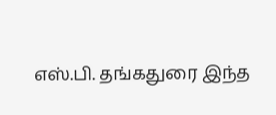எஸ்.பி. தங்கதுரை இந்த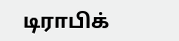டிராபிக்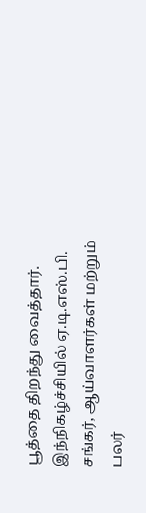பூத்தை திறந்து வைத்தார். இந்நிகழ்ச்சியில் ஏ.டி.எஸ்.பி. சங்கர், ஆய்வாளர்கள் மற்றும் பலர்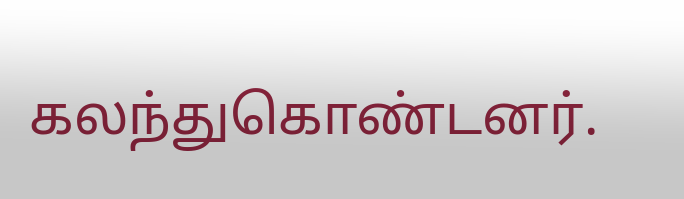கலந்துகொண்டனர்.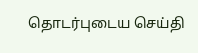தொடர்புடைய செய்தி